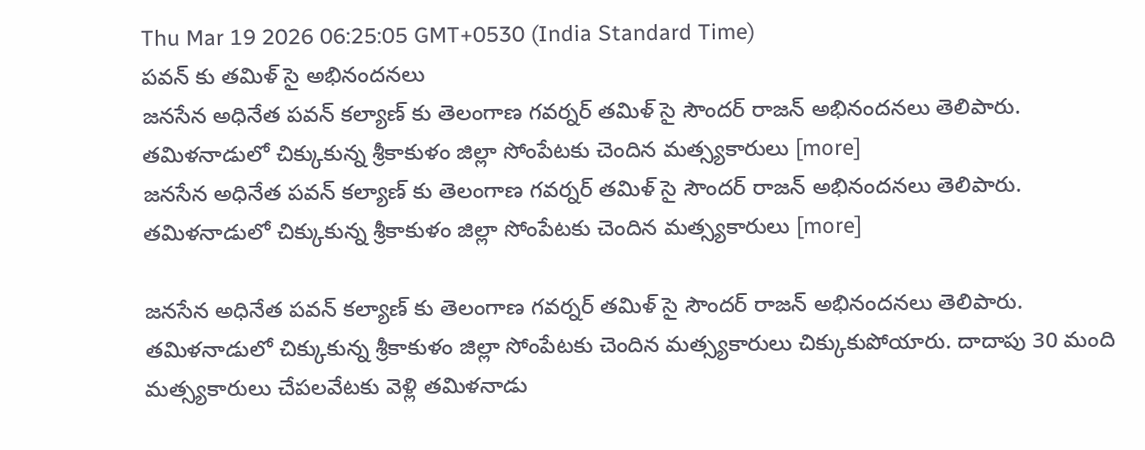Thu Mar 19 2026 06:25:05 GMT+0530 (India Standard Time)
పవన్ కు తమిళ్ సై అభినందనలు
జనసేన అధినేత పవన్ కల్యాణ్ కు తెలంగాణ గవర్నర్ తమిళ్ సై సౌందర్ రాజన్ అభినందనలు తెలిపారు. తమిళనాడులో చిక్కుకున్న శ్రీకాకుళం జిల్లా సోంపేటకు చెందిన మత్స్యకారులు [more]
జనసేన అధినేత పవన్ కల్యాణ్ కు తెలంగాణ గవర్నర్ తమిళ్ సై సౌందర్ రాజన్ అభినందనలు తెలిపారు. తమిళనాడులో చిక్కుకున్న శ్రీకాకుళం జిల్లా సోంపేటకు చెందిన మత్స్యకారులు [more]

జనసేన అధినేత పవన్ కల్యాణ్ కు తెలంగాణ గవర్నర్ తమిళ్ సై సౌందర్ రాజన్ అభినందనలు తెలిపారు. తమిళనాడులో చిక్కుకున్న శ్రీకాకుళం జిల్లా సోంపేటకు చెందిన మత్స్యకారులు చిక్కుకుపోయారు. దాదాపు 30 మంది మత్స్యకారులు చేపలవేటకు వెళ్లి తమిళనాడు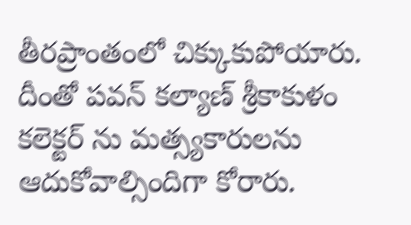తీరప్రాంతంలో చిక్కుకుపోయారు. దీంతో పవన్ కల్యాణ్ శ్రీకాకుళం కలెక్టర్ ను మత్స్యకారులను ఆదుకోవాల్సిందిగా కోరారు.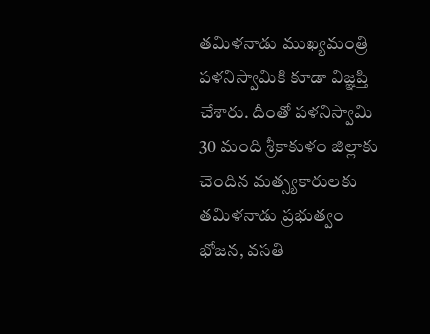తమిళనాడు ముఖ్యమంత్రి పళనిస్వామికి కూడా విజ్ఞప్తి చేశారు. దీంతో పళనిస్వామి 30 మంది శ్రీకాకుళం జిల్లాకు చెందిన మత్స్యకారులకు తమిళనాడు ప్రభుత్వం భోజన, వసతి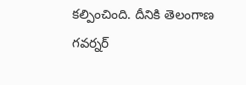కల్పించింది. దీనికి తెలంగాణ గవర్నర్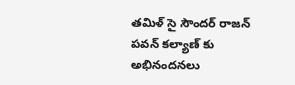తమిళ్ సై సౌందర్ రాజన్ పవన్ కల్యాణ్ కు అభినందనలు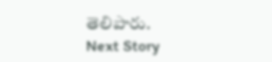తెలిపారు.
Next Story